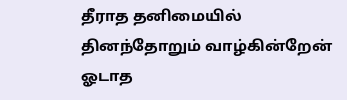தீராத தனிமையில் தினந்தோறும் வாழ்கின்றேன் ஓடாத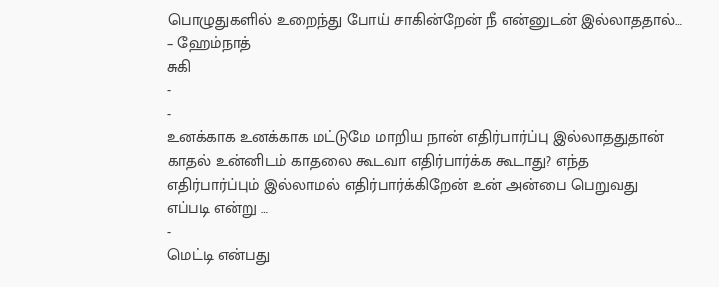பொழுதுகளில் உறைந்து போய் சாகின்றேன் நீ என்னுடன் இல்லாததால்… – ஹேம்நாத்
சுகி
-
-
உனக்காக உனக்காக மட்டுமே மாறிய நான் எதிர்பார்ப்பு இல்லாததுதான் காதல் உன்னிடம் காதலை கூடவா எதிர்பார்க்க கூடாது? எந்த எதிர்பார்ப்பும் இல்லாமல் எதிர்பார்க்கிறேன் உன் அன்பை பெறுவது எப்படி என்று …
-
மெட்டி என்பது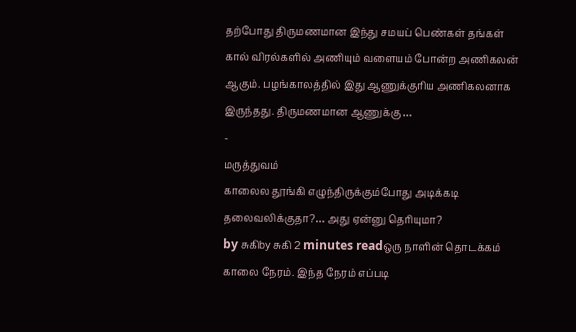தற்போது திருமணமான இந்து சமயப் பெண்கள் தங்கள் கால் விரல்களில் அணியும் வளையம் போன்ற அணிகலன் ஆகும். பழங்காலத்தில் இது ஆணுக்குரிய அணிகலனாக இருந்தது. திருமணமான ஆணுக்கு …
-
மருத்துவம்
காலைல தூங்கி எழுந்திருக்கும்போது அடிக்கடி தலைவலிக்குதா?… அது ஏன்னு தெரியுமா?
by சுகிby சுகி 2 minutes readஒரு நாளின் தொடக்கம் காலை நேரம். இந்த நேரம் எப்படி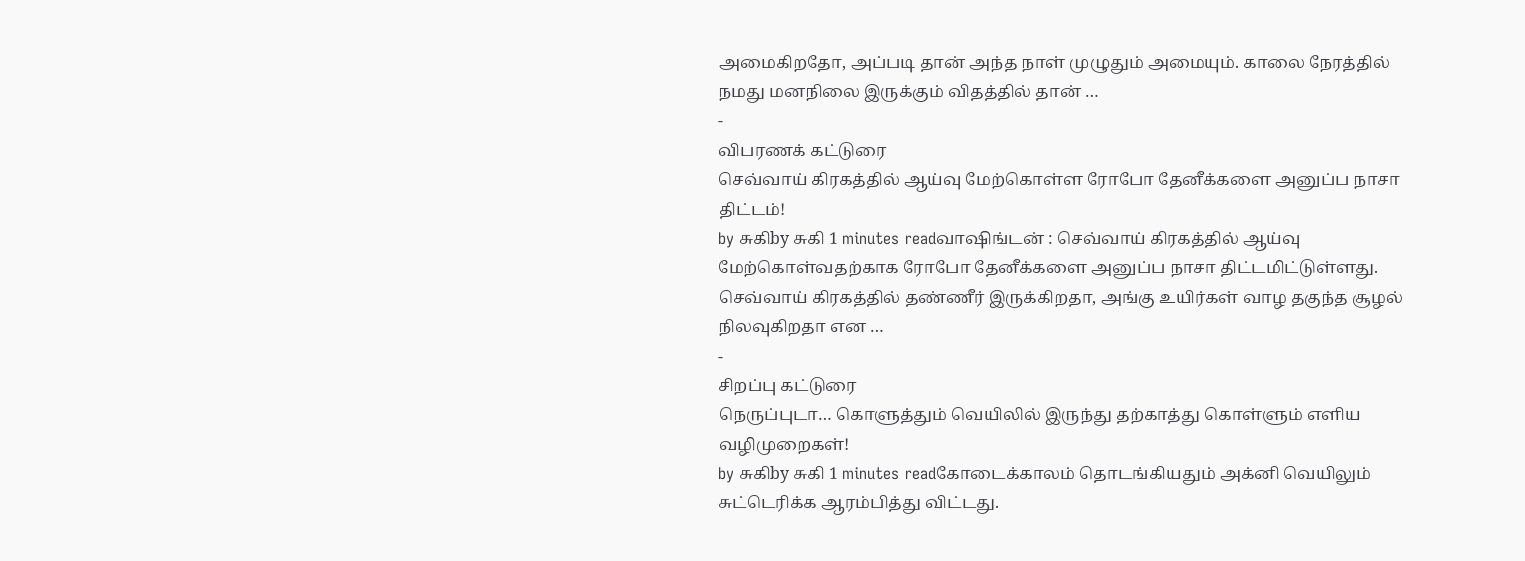அமைகிறதோ, அப்படி தான் அந்த நாள் முழுதும் அமையும். காலை நேரத்தில் நமது மனநிலை இருக்கும் விதத்தில் தான் …
-
விபரணக் கட்டுரை
செவ்வாய் கிரகத்தில் ஆய்வு மேற்கொள்ள ரோபோ தேனீக்களை அனுப்ப நாசா திட்டம்!
by சுகிby சுகி 1 minutes readவாஷிங்டன் : செவ்வாய் கிரகத்தில் ஆய்வு மேற்கொள்வதற்காக ரோபோ தேனீக்களை அனுப்ப நாசா திட்டமிட்டுள்ளது. செவ்வாய் கிரகத்தில் தண்ணீர் இருக்கிறதா, அங்கு உயிர்கள் வாழ தகுந்த சூழல் நிலவுகிறதா என …
-
சிறப்பு கட்டுரை
நெருப்புடா… கொளுத்தும் வெயிலில் இருந்து தற்காத்து கொள்ளும் எளிய வழிமுறைகள்!
by சுகிby சுகி 1 minutes readகோடைக்காலம் தொடங்கியதும் அக்னி வெயிலும் சுட்டெரிக்க ஆரம்பித்து விட்டது.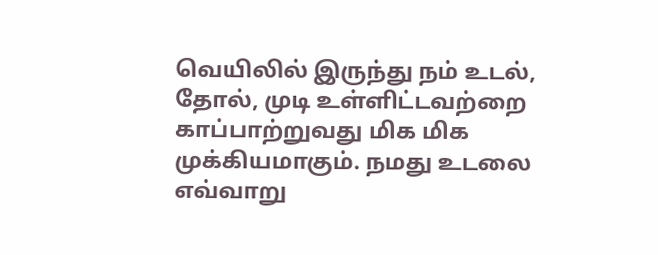வெயிலில் இருந்து நம் உடல், தோல், முடி உள்ளிட்டவற்றை காப்பாற்றுவது மிக மிக முக்கியமாகும். நமது உடலை எவ்வாறு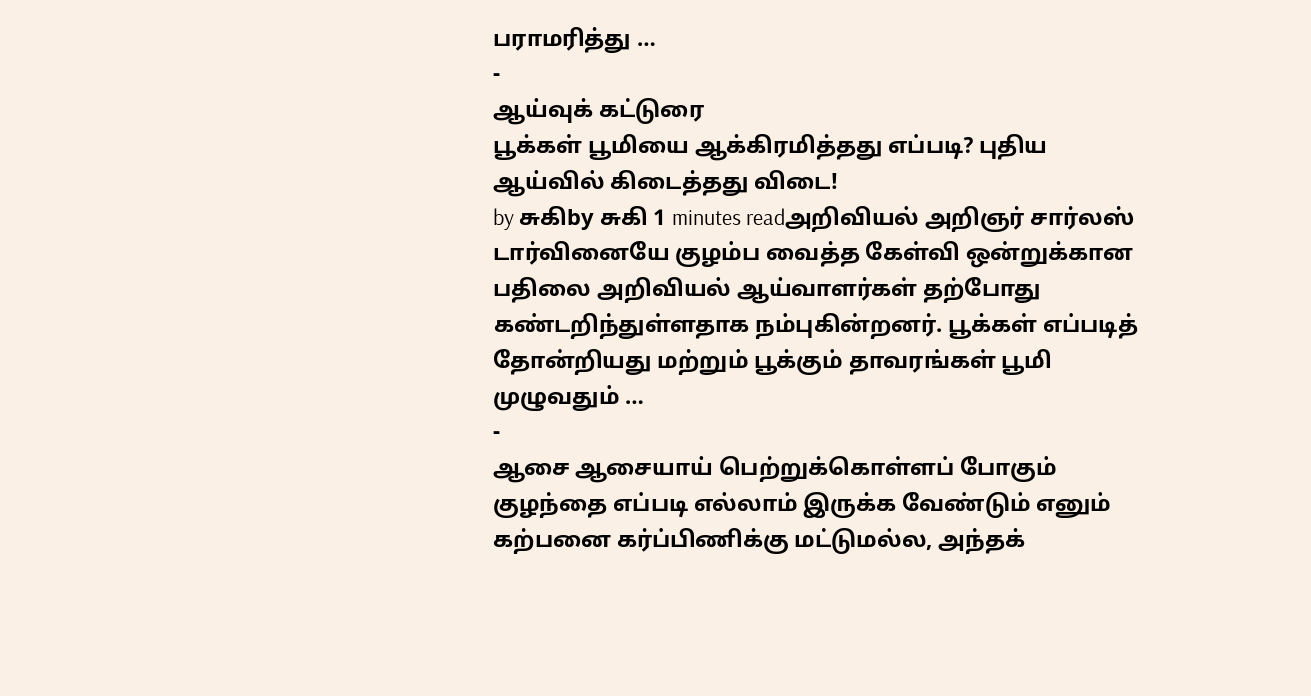பராமரித்து …
-
ஆய்வுக் கட்டுரை
பூக்கள் பூமியை ஆக்கிரமித்தது எப்படி? புதிய ஆய்வில் கிடைத்தது விடை!
by சுகிby சுகி 1 minutes readஅறிவியல் அறிஞர் சார்லஸ் டார்வினையே குழம்ப வைத்த கேள்வி ஒன்றுக்கான பதிலை அறிவியல் ஆய்வாளர்கள் தற்போது கண்டறிந்துள்ளதாக நம்புகின்றனர். பூக்கள் எப்படித் தோன்றியது மற்றும் பூக்கும் தாவரங்கள் பூமி முழுவதும் …
-
ஆசை ஆசையாய் பெற்றுக்கொள்ளப் போகும் குழந்தை எப்படி எல்லாம் இருக்க வேண்டும் எனும் கற்பனை கர்ப்பிணிக்கு மட்டுமல்ல, அந்தக்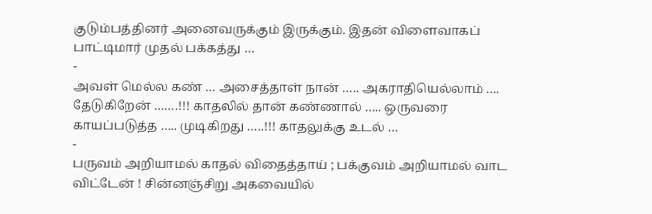குடும்பத்தினர் அனைவருக்கும் இருக்கும். இதன் விளைவாகப் பாட்டிமார் முதல் பக்கத்து …
-
அவள் மெல்ல கண் … அசைத்தாள் நான் ….. அகராதியெல்லாம் …. தேடுகிறேன் …….!!! காதலில் தான் கண்ணால் ….. ஒருவரை காயப்படுத்த ….. முடிகிறது …..!!! காதலுக்கு உடல் …
-
பருவம் அறியாமல் காதல் விதைத்தாய் ; பக்குவம் அறியாமல் வாட விட்டேன் ! சின்னஞ்சிறு அகவையில்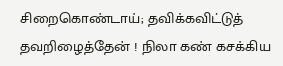சிறைகொண்டாய்; தவிக்கவிட்டுத் தவறிழைத்தேன் ! நிலா கண் கசக்கிய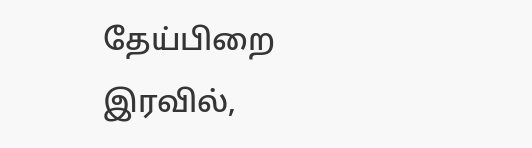தேய்பிறை இரவில்,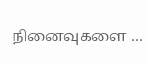நினைவுகளை …